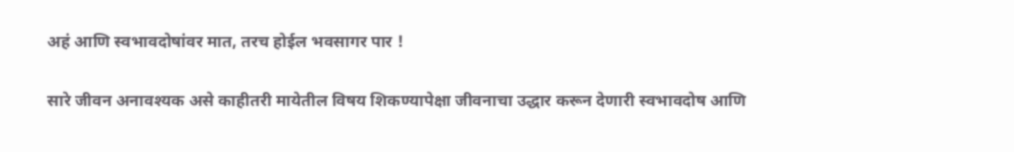अहं आणि स्वभावदोषांवर मात, तरच होईल भवसागर पार !

सारे जीवन अनावश्यक असे काहीतरी मायेतील विषय शिकण्यापेक्षा जीवनाचा उद्धार करून देणारी स्वभावदोष आणि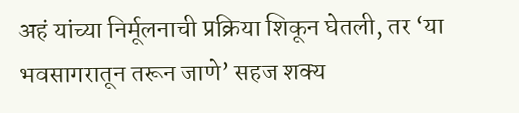अहं यांच्या निर्मूलनाची प्रक्रिया शिकून घेतली, तर ‘या भवसागरातून तरून जाणे’ सहज शक्य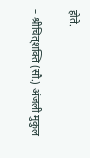होते.

– श्रीचित्‌शक्ति (सौ.) अंजली मुकुल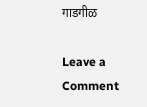गाडगीळ

Leave a Comment